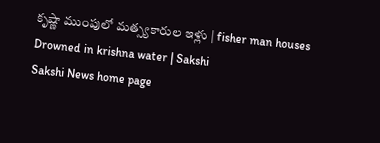కృష్ణా ముంపులో మత్స్యకారుల ఇళ్లు | fisher man houses Drowned in krishna water | Sakshi
Sakshi News home page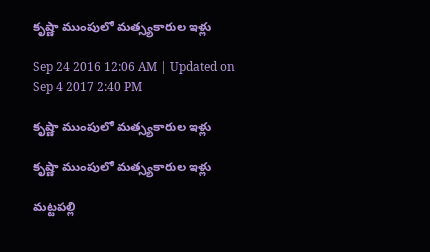కృష్ణా ముంపులో మత్స్యకారుల ఇళ్లు

Sep 24 2016 12:06 AM | Updated on Sep 4 2017 2:40 PM

కృష్ణా ముంపులో మత్స్యకారుల ఇళ్లు

కృష్ణా ముంపులో మత్స్యకారుల ఇళ్లు

మట్టపల్లి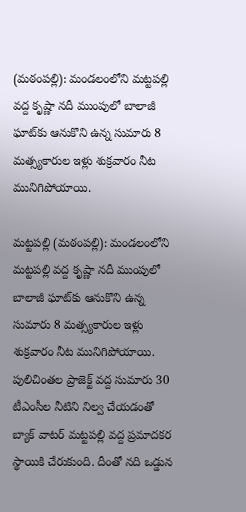(మఠంపల్లి): మండలంలోని మట్టపల్లి వద్ద కృష్ణా నదీ ముంపులో బాలాజీ ఘాట్‌కు ఆనుకొని ఉన్న సుమారు 8 మత్స్యకారుల ఇళ్లు శుక్రవారం నీట మునిగిపోయాయి.

మట్టపల్లి (మఠంపల్లి): మండలంలోని మట్టపల్లి వద్ద కృష్ణా నదీ ముంపులో బాలాజీ ఘాట్‌కు ఆనుకొని ఉన్న సుమారు 8 మత్స్యకారుల ఇళ్లు శుక్రవారం నీట మునిగిపోయాయి. పులిచింతల ప్రాజెక్ట్‌ వద్ద సుమారు 30 టీఎంసీల నీటిని నిల్వ చేయడంతో బ్యాక్‌ వాటర్‌ మట్టపల్లి వద్ద ప్రమాదకర స్థాయికి చేరుకుంది. దీంతో నది ఒడ్డున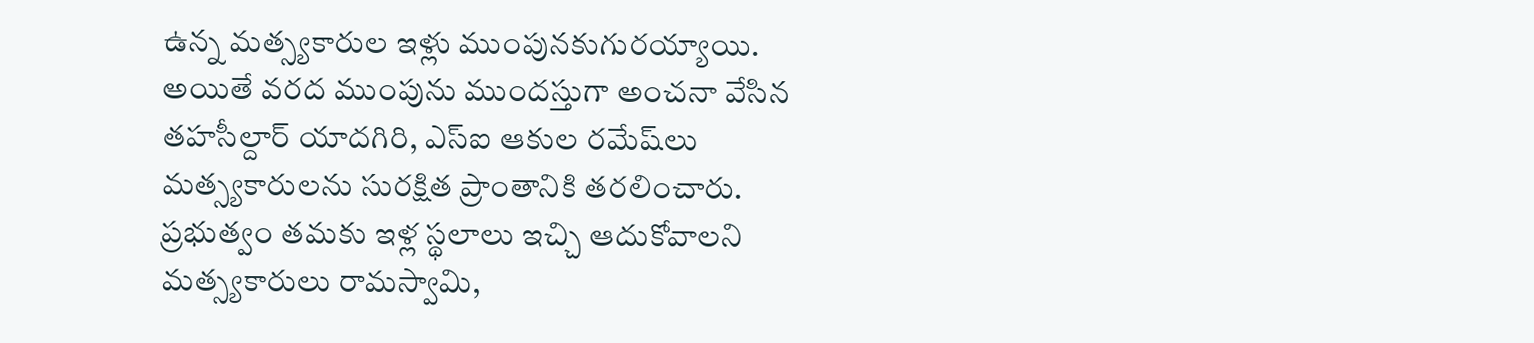ఉన్న మత్స్యకారుల ఇళ్లు ముంపునకుగురయ్యాయి. అయితే వరద ముంపును ముందస్తుగా అంచనా వేసిన తహసీల్దార్‌ యాదగిరి, ఎస్‌ఐ ఆకుల రమేష్‌లు మత్స్యకారులను సురక్షిత ప్రాంతానికి తరలించారు. ప్రభుత్వం తమకు ఇళ్ల స్థలాలు ఇచ్చి ఆదుకోవాలని మత్స్యకారులు రామస్వామి,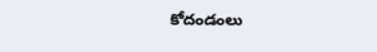కోదండంలు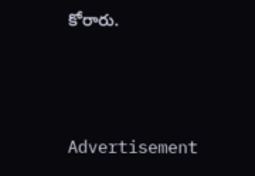కోరారు.




Advertisement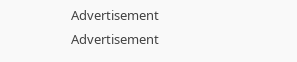Advertisement
Advertisement